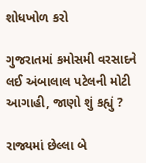શોધખોળ કરો

ગુજરાતમાં કમોસમી વરસાદને લઈ અંબાલાલ પટેલની મોટી આગાહી, જાણો શું કહ્યું ?

રાજ્યમાં છેલ્લા બે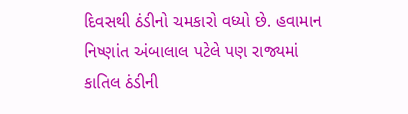દિવસથી ઠંડીનો ચમકારો વધ્યો છે. હવામાન નિષ્ણાંત અંબાલાલ પટેલે પણ રાજ્યમાં કાતિલ ઠંડીની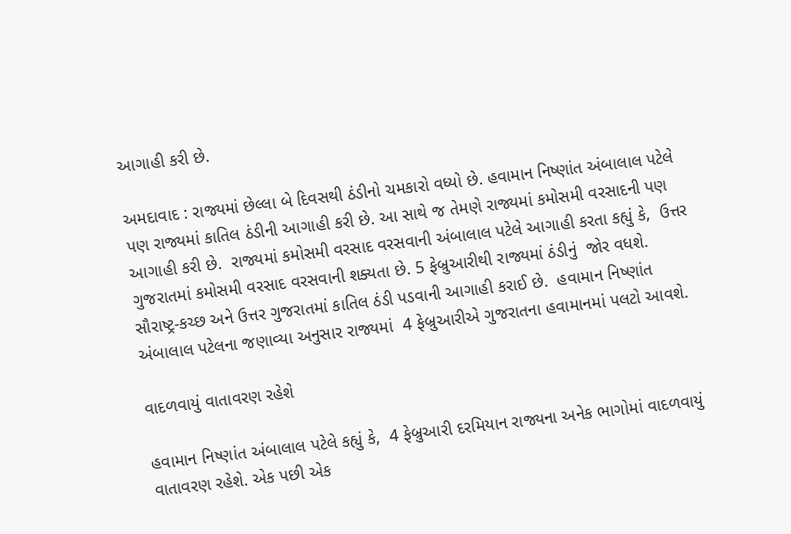આગાહી કરી છે.

અમદાવાદ : રાજ્યમાં છેલ્લા બે દિવસથી ઠંડીનો ચમકારો વધ્યો છે. હવામાન નિષ્ણાંત અંબાલાલ પટેલે પણ રાજ્યમાં કાતિલ ઠંડીની આગાહી કરી છે. આ સાથે જ તેમણે રાજ્યમાં કમોસમી વરસાદની પણ આગાહી કરી છે.  રાજ્યમાં કમોસમી વરસાદ વરસવાની અંબાલાલ પટેલે આગાહી કરતા કહ્યું કે,  ઉત્તર ગુજરાતમાં કમોસમી વરસાદ વરસવાની શક્યતા છે. 5 ફેબ્રુઆરીથી રાજ્યમાં ઠંડીનું  જોર વધશે. સૌરાષ્ટ્ર-કચ્છ અને ઉત્તર ગુજરાતમાં કાતિલ ઠંડી પડવાની આગાહી કરાઈ છે.  હવામાન નિષ્ણાંત અંબાલાલ પટેલના જણાવ્યા અનુસાર રાજ્યમાં  4 ફેબ્રુઆરીએ ગુજરાતના હવામાનમાં પલટો આવશે.

વાદળવાયું વાતાવરણ રહેશે

હવામાન નિષ્ણાંત અંબાલાલ પટેલે કહ્યું કે,  4 ફેબ્રુઆરી દરમિયાન રાજ્યના અનેક ભાગોમાં વાદળવાયું વાતાવરણ રહેશે. એક પછી એક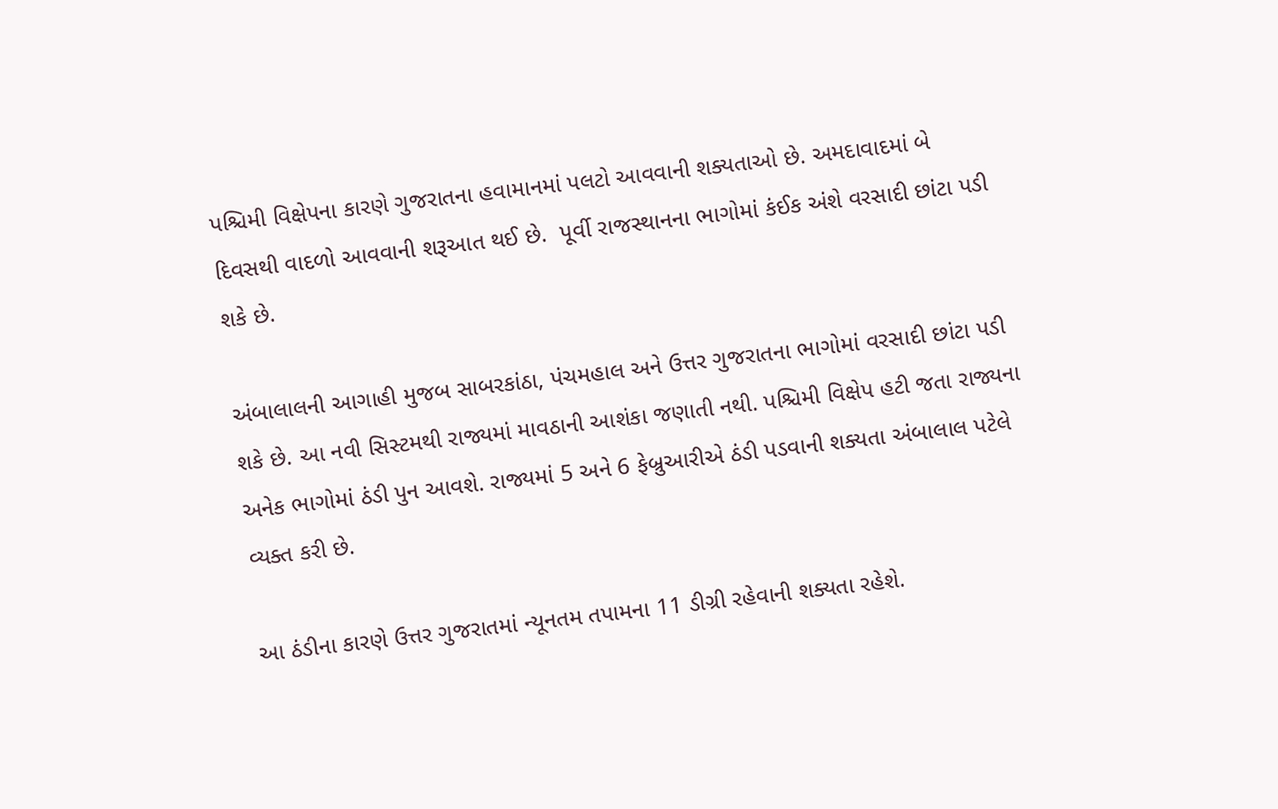પશ્ચિમી વિક્ષેપના કારણે ગુજરાતના હવામાનમાં પલટો આવવાની શક્યતાઓ છે. અમદાવાદમાં બે દિવસથી વાદળો આવવાની શરૂઆત થઈ છે.  પૂર્વી રાજસ્થાનના ભાગોમાં કંઈક અંશે વરસાદી છાંટા પડી શકે છે.

અંબાલાલની આગાહી મુજબ સાબરકાંઠા, પંચમહાલ અને ઉત્તર ગુજરાતના ભાગોમાં વરસાદી છાંટા પડી શકે છે. આ નવી સિસ્ટમથી રાજ્યમાં માવઠાની આશંકા જણાતી નથી. પશ્ચિમી વિક્ષેપ હટી જતા રાજ્યના અનેક ભાગોમાં ઠંડી પુન આવશે. રાજ્યમાં 5 અને 6 ફેબ્રુઆરીએ ઠંડી પડવાની શક્યતા અંબાલાલ પટેલે વ્યક્ત કરી છે.

આ ઠંડીના કારણે ઉત્તર ગુજરાતમાં ન્યૂનતમ તપામના 11 ડીગ્રી રહેવાની શક્યતા રહેશે.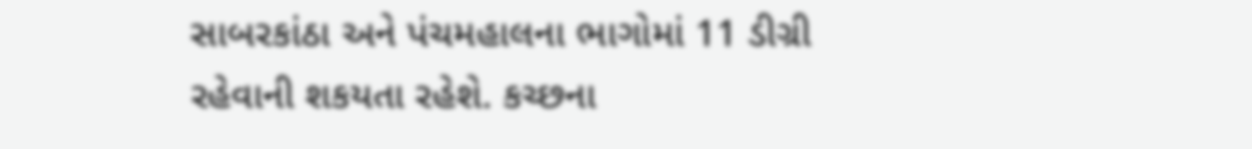સાબરકાંઠા અને પંચમહાલના ભાગોમાં 11 ડીગ્રી રહેવાની શકયતા રહેશે. કચ્છના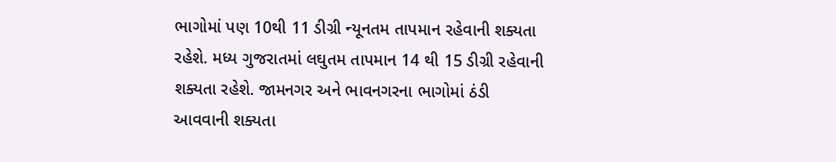ભાગોમાં પણ 10થી 11 ડીગ્રી ન્યૂનતમ તાપમાન રહેવાની શક્યતા રહેશે. મધ્ય ગુજરાતમાં લઘુતમ તાપમાન 14 થી 15 ડીગ્રી રહેવાની શક્યતા રહેશે. જામનગર અને ભાવનગરના ભાગોમાં ઠંડી આવવાની શક્યતા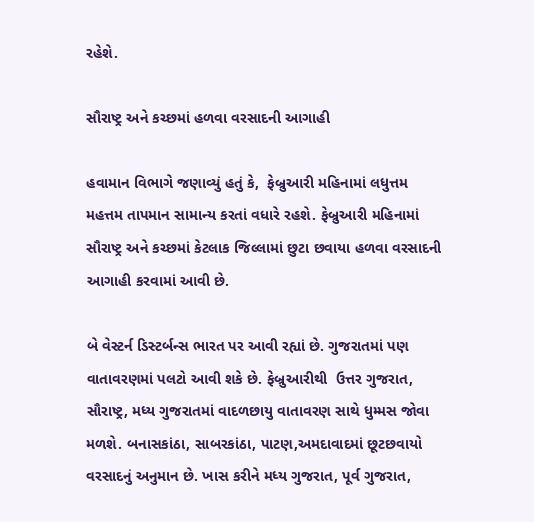રહેશે.

સૌરાષ્ટ્ર અને કચ્છમાં હળવા વરસાદની આગાહી

હવામાન વિભાગે જણાવ્યું હતું કે,  ફેબ્રુઆરી મહિનામાં લધુત્તમ મહત્તમ તાપમાન સામાન્ય કરતાં વધારે રહશે. ફેબ્રુઆરી મહિનામાં સૌરાષ્ટ્ર અને કચ્છમાં કેટલાક જિલ્લામાં છુટા છવાયા હળવા વરસાદની આગાહી કરવામાં આવી છે.

બે વેસ્ટર્ન ડિસ્ટર્બન્સ ભારત પર આવી રહ્યાં છે. ગુજરાતમાં પણ વાતાવરણમાં પલટો આવી શકે છે. ફેબ્રુઆરીથી  ઉત્તર ગુજરાત, સૌરાષ્ટ્ર, મધ્ય ગુજરાતમાં વાદળછાયુ વાતાવરણ સાથે ધુમ્મસ જોવા મળશે. બનાસકાંઠા, સાબરકાંઠા, પાટણ,અમદાવાદમાં છૂટછવાયો વરસાદનું અનુમાન છે. ખાસ કરીને મધ્ય ગુજરાત, પૂર્વ ગુજરાત,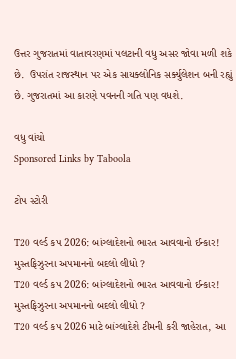ઉત્તર ગુજરાતમાં વાતાવરણમાં પલટાની વધુ અસર જોવા મળી શકે છે.  ઉપરાંત રાજસ્થાન પર એક સાયક્લોનિક સર્ક્યુલેશન બની રહ્યું છે. ગુજરાતમાં આ કારણે પવનની ગતિ પણ વધશે.

વધુ વાંચો
Sponsored Links by Taboola

ટોપ સ્ટોરી

T20 વર્લ્ડ કપ 2026: બાંગ્લાદેશનો ભારત આવવાનો ઈન્કાર! મુસ્તફિઝુરના અપમાનનો બદલો લીધો ?
T20 વર્લ્ડ કપ 2026: બાંગ્લાદેશનો ભારત આવવાનો ઈન્કાર! મુસ્તફિઝુરના અપમાનનો બદલો લીધો ?
T20 વર્લ્ડ કપ 2026 માટે બાંગ્લાદેશે ટીમની કરી જાહેરાત, આ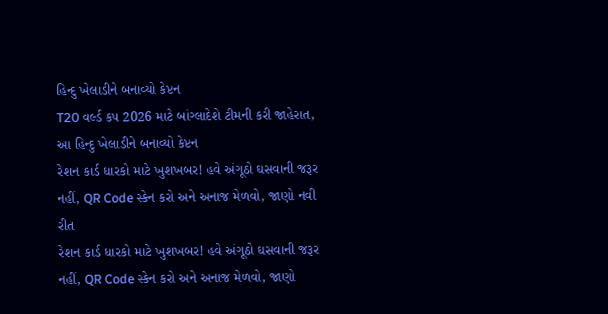હિન્દુ ખેલાડીને બનાવ્યો કેપ્ટન
T20 વર્લ્ડ કપ 2026 માટે બાંગ્લાદેશે ટીમની કરી જાહેરાત, આ હિન્દુ ખેલાડીને બનાવ્યો કેપ્ટન
રેશન કાર્ડ ધારકો માટે ખુશખબર! હવે અંગૂઠો ઘસવાની જરૂર નહીં, QR Code સ્કેન કરો અને અનાજ મેળવો, જાણો નવી રીત
રેશન કાર્ડ ધારકો માટે ખુશખબર! હવે અંગૂઠો ઘસવાની જરૂર નહીં, QR Code સ્કેન કરો અને અનાજ મેળવો, જાણો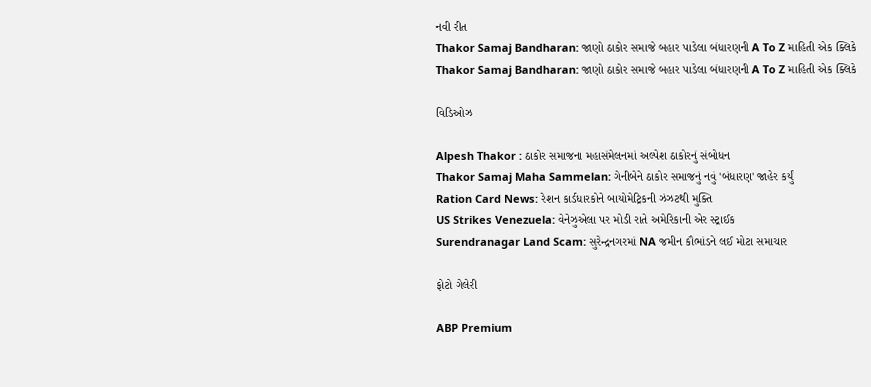નવી રીત
Thakor Samaj Bandharan: જાણો ઠાકોર સમાજે બહાર પાડેલા બંધારણની A To Z માહિતી એક ક્લિકે
Thakor Samaj Bandharan: જાણો ઠાકોર સમાજે બહાર પાડેલા બંધારણની A To Z માહિતી એક ક્લિકે

વિડિઓઝ

Alpesh Thakor : ઠાકોર સમાજના મહાસંમેલનમાં અલ્પેશ ઠાકોરનું સંબોધન
Thakor Samaj Maha Sammelan: ગેનીબેને ઠાકોર સમાજનું નવું 'બંધારણ' જાહેર કર્યું
Ration Card News: રેશન કાર્ડધારકોને બાયોમેટ્રિકની ઝંઝટથી મુક્તિ
US Strikes Venezuela: વેનેઝુએલા પર મોડી રાતે અમેરિકાની એર સ્ટ્રાઈક
Surendranagar Land Scam: સુરેન્દ્રનગરમાં NA જમીન કૌભાંડને લઈ મોટા સમાચાર

ફોટો ગેલેરી

ABP Premium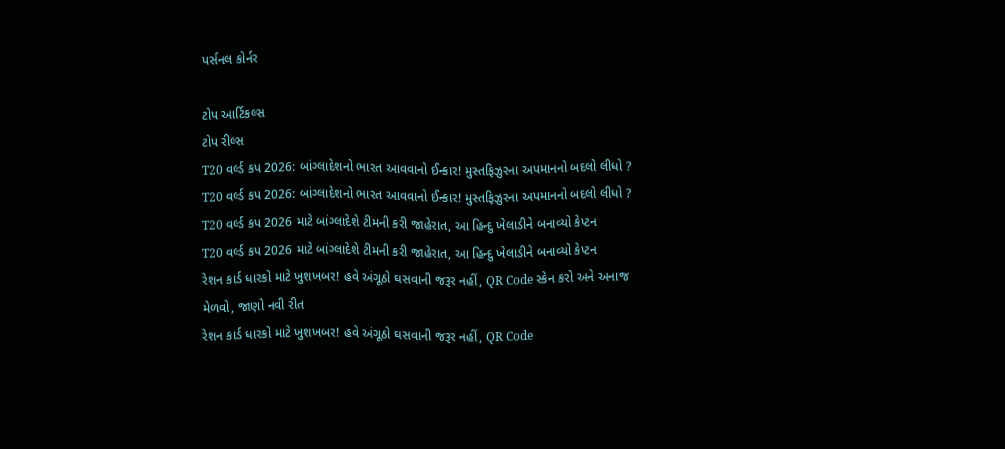પર્સનલ કોર્નર

ટોપ આર્ટિકલ્સ
ટોપ રીલ્સ
T20 વર્લ્ડ કપ 2026: બાંગ્લાદેશનો ભારત આવવાનો ઈન્કાર! મુસ્તફિઝુરના અપમાનનો બદલો લીધો ?
T20 વર્લ્ડ કપ 2026: બાંગ્લાદેશનો ભારત આવવાનો ઈન્કાર! મુસ્તફિઝુરના અપમાનનો બદલો લીધો ?
T20 વર્લ્ડ કપ 2026 માટે બાંગ્લાદેશે ટીમની કરી જાહેરાત, આ હિન્દુ ખેલાડીને બનાવ્યો કેપ્ટન
T20 વર્લ્ડ કપ 2026 માટે બાંગ્લાદેશે ટીમની કરી જાહેરાત, આ હિન્દુ ખેલાડીને બનાવ્યો કેપ્ટન
રેશન કાર્ડ ધારકો માટે ખુશખબર! હવે અંગૂઠો ઘસવાની જરૂર નહીં, QR Code સ્કેન કરો અને અનાજ મેળવો, જાણો નવી રીત
રેશન કાર્ડ ધારકો માટે ખુશખબર! હવે અંગૂઠો ઘસવાની જરૂર નહીં, QR Code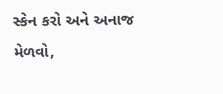સ્કેન કરો અને અનાજ મેળવો,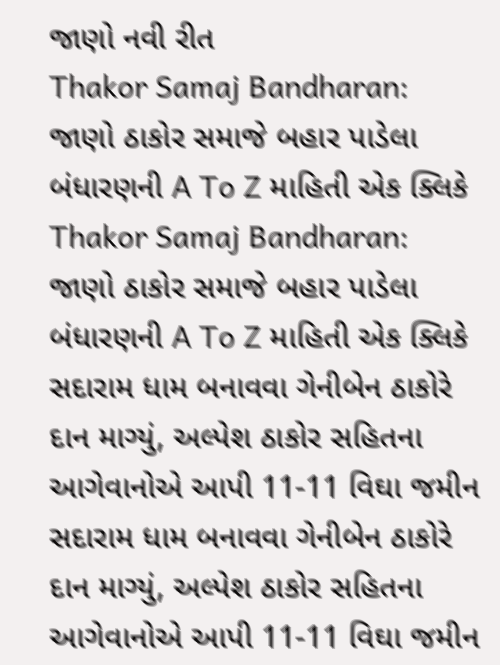જાણો નવી રીત
Thakor Samaj Bandharan: જાણો ઠાકોર સમાજે બહાર પાડેલા બંધારણની A To Z માહિતી એક ક્લિકે
Thakor Samaj Bandharan: જાણો ઠાકોર સમાજે બહાર પાડેલા બંધારણની A To Z માહિતી એક ક્લિકે
સદારામ ધામ બનાવવા ગેનીબેન ઠાકોરે દાન માગ્યું, અલ્પેશ ઠાકોર સહિતના આગેવાનોએ આપી 11-11 વિઘા જમીન
સદારામ ધામ બનાવવા ગેનીબેન ઠાકોરે દાન માગ્યું, અલ્પેશ ઠાકોર સહિતના આગેવાનોએ આપી 11-11 વિઘા જમીન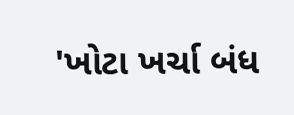'ખોટા ખર્ચા બંધ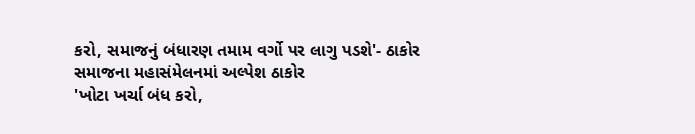કરો, સમાજનું બંધારણ તમામ વર્ગો પર લાગુ પડશે'- ઠાકોર સમાજના મહાસંમેલનમાં અલ્પેશ ઠાકોર
'ખોટા ખર્ચા બંધ કરો,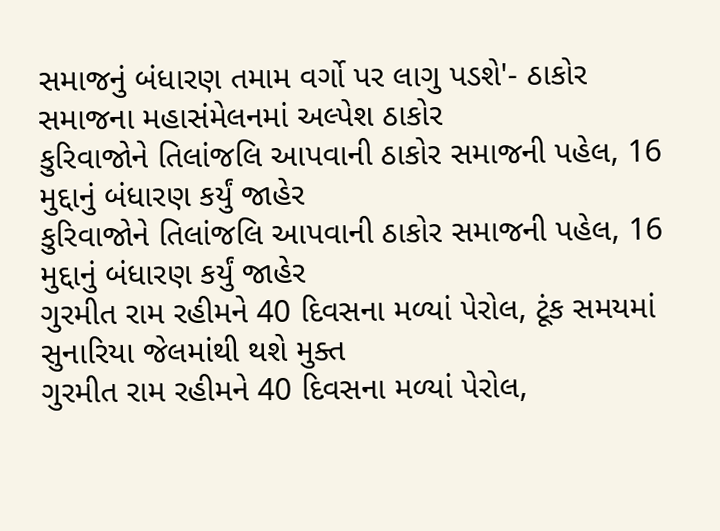સમાજનું બંધારણ તમામ વર્ગો પર લાગુ પડશે'- ઠાકોર સમાજના મહાસંમેલનમાં અલ્પેશ ઠાકોર
કુરિવાજોને તિલાંજલિ આપવાની ઠાકોર સમાજની પહેલ, 16 મુદ્દાનું બંધારણ કર્યું જાહેર
કુરિવાજોને તિલાંજલિ આપવાની ઠાકોર સમાજની પહેલ, 16 મુદ્દાનું બંધારણ કર્યું જાહેર
ગુરમીત રામ રહીમને 40 દિવસના મળ્યાં પેરોલ, ટૂંક સમયમાં સુનારિયા જેલમાંથી થશે મુક્ત
ગુરમીત રામ રહીમને 40 દિવસના મળ્યાં પેરોલ,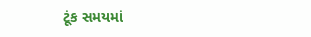ટૂંક સમયમાં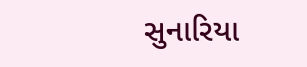સુનારિયા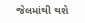જેલમાંથી થશે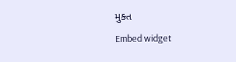મુક્ત
Embed widget